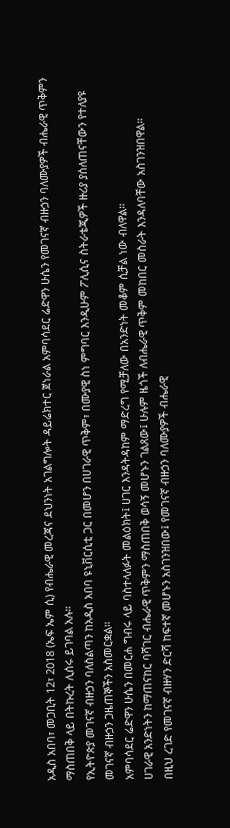አዲስ አበባ፣ መጋቢት 12፣ 2018 (ኤፍ ኤም ሲ) የብሔራዊ መረጃና ደህንነት አገልግሎት ዳይሬክተር ጀነራል አምባሳደር ሬድዋን ሁሴን የመገናኛ ብዙኃን ባለሙያዎች ብሔራዊ ጥቅምን ማስጠበቅ ላይ በትኩረት ሊሰሩ ይገባል አሉ።
የኢትዮጵያ መገናኛ ብዙኃን ባለስልጣን ከአዲስ አበባ ዩኒቨርሲቲ ጋር በመሆን በሀገራዊ ጥቅም፣ በሙያዊ ስነ ምግባር እንዲሁም ፖሊሲና ስትራቴጂዎች ዙሪያ ያሰለጠናቸውን የተለያዩ መገናኛ ብዙኃን ጋዜጠኞችን አስመርቋል።
አምባሳደር ሬድዋን ሁሴን በመርሐ ግብሩ ላይ ባስተላለፉት መልዕክት፤ ሀገር እንዳትዳከም ማድረግ የሚቻለው በአንድነት መቆም ሲቻል ነው ብለዋል።
ሀገራዊ አንድነትን ከማጠናከር ባሻገር ብሔራዊ ጥቅምን ማስጠበቅ ወሳኝ መሆኑን ገልጸው፤ ሁሉም ዜጎች ለብሔራዊ ጥቅም መከበር መስራት እንዳለባቸው አስገንዝበዋል።
በዚህ ረገድ የመገናኛ ብዙሃን ድርሻ ከፍተኛ መሆኑን አስገንዝበው፤ የመገናኛ ብዙኃን ባለሙያዎች ብሔራዊ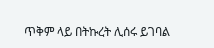ጥቅም ላይ በትኩረት ሊሰሩ ይገባል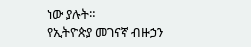ነው ያሉት።
የኢትዮጵያ መገናኛ ብዙኃን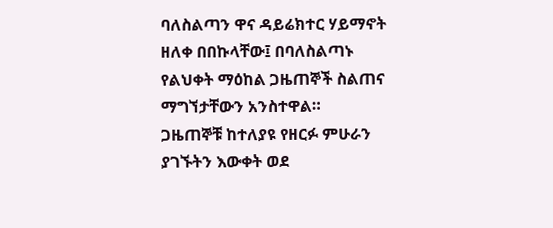ባለስልጣን ዋና ዳይሬክተር ሃይማኖት ዘለቀ በበኩላቸው፤ በባለስልጣኑ የልህቀት ማዕከል ጋዜጠኞች ስልጠና ማግኘታቸውን አንስተዋል።
ጋዜጠኞቹ ከተለያዩ የዘርፉ ምሁራን ያገኙትን እውቀት ወደ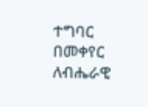ተግባር በመቀየር ለብሔራዊ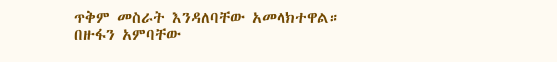ጥቅም መስራት እንዳለባቸው አመላክተዋል።
በዙፋን አምባቸው